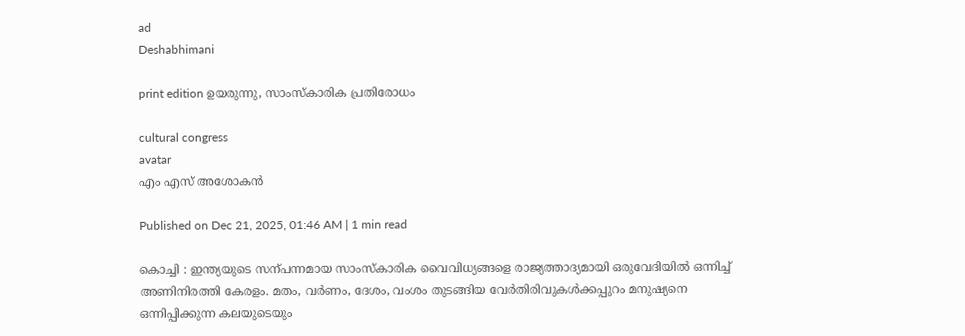ad
Deshabhimani

print edition ഉയരുന്നു, സാംസ്‌കാരിക പ്രതിരോധം

cultural congress
avatar
എം എസ്‌ അശോകൻ

Published on Dec 21, 2025, 01:46 AM | 1 min read

കൊച്ചി : ഇന്ത്യയുടെ സന്പന്നമായ സാംസ്‌കാരിക വൈവിധ്യങ്ങളെ രാജ്യത്താദ്യമായി ഒരുവേദിയിൽ ഒന്നിച്ച്‌ അണിനിരത്തി കേരളം. മതം, വർണം, ദേശം, വംശം തുടങ്ങിയ വേർതിരിവുകൾക്കപ്പുറം മനുഷ്യനെ ഒന്നിപ്പിക്കുന്ന കലയുടെയും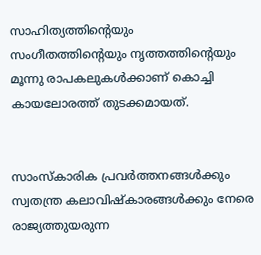സാഹിത്യത്തിന്റെയും സംഗീതത്തിന്റെയും നൃത്തത്തിന്റെയും മൂന്നു രാപകലുകൾക്കാണ്‌ കൊച്ചി കായലോരത്ത്‌ തുടക്കമായത്‌.


സാംസ്‌കാരിക പ്രവർത്തനങ്ങൾക്കും സ്വതന്ത്ര കലാവിഷ്‌കാരങ്ങൾക്കും നേരെ രാജ്യത്തുയരുന്ന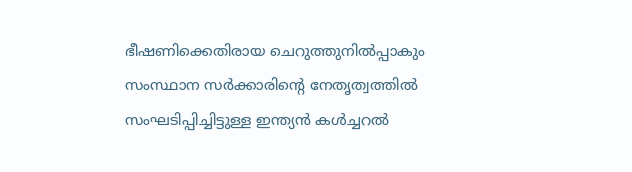ഭീഷണിക്കെതിരായ ചെറുത്തുനിൽപ്പാകും സംസ്ഥാന സർക്കാരിന്റെ നേതൃത്വത്തിൽ സംഘടിപ്പിച്ചിട്ടുള്ള ഇന്ത്യൻ കൾച്ചറൽ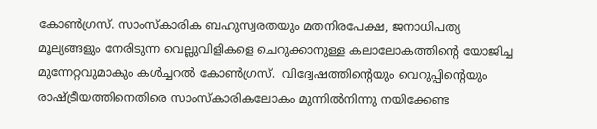കോൺഗ്രസ്‌. സാംസ്‌കാരിക ബഹുസ്വരതയും മതനിരപേക്ഷ, ജനാധിപത്യ മൂല്യങ്ങളും നേരിടുന്ന വെല്ലുവിളികളെ ചെറുക്കാനുള്ള കലാലോകത്തിന്റെ യോജിച്ച മുന്നേറ്റവുമാകും കൾച്ചറൽ കോൺഗ്രസ്‌.  വിദ്വേഷത്തിന്റെയും വെറുപ്പിന്റെയും രാഷ്‌ട്രീയത്തിനെതിരെ സാംസ്‌കാരികലോകം മുന്നിൽനിന്നു നയിക്കേണ്ട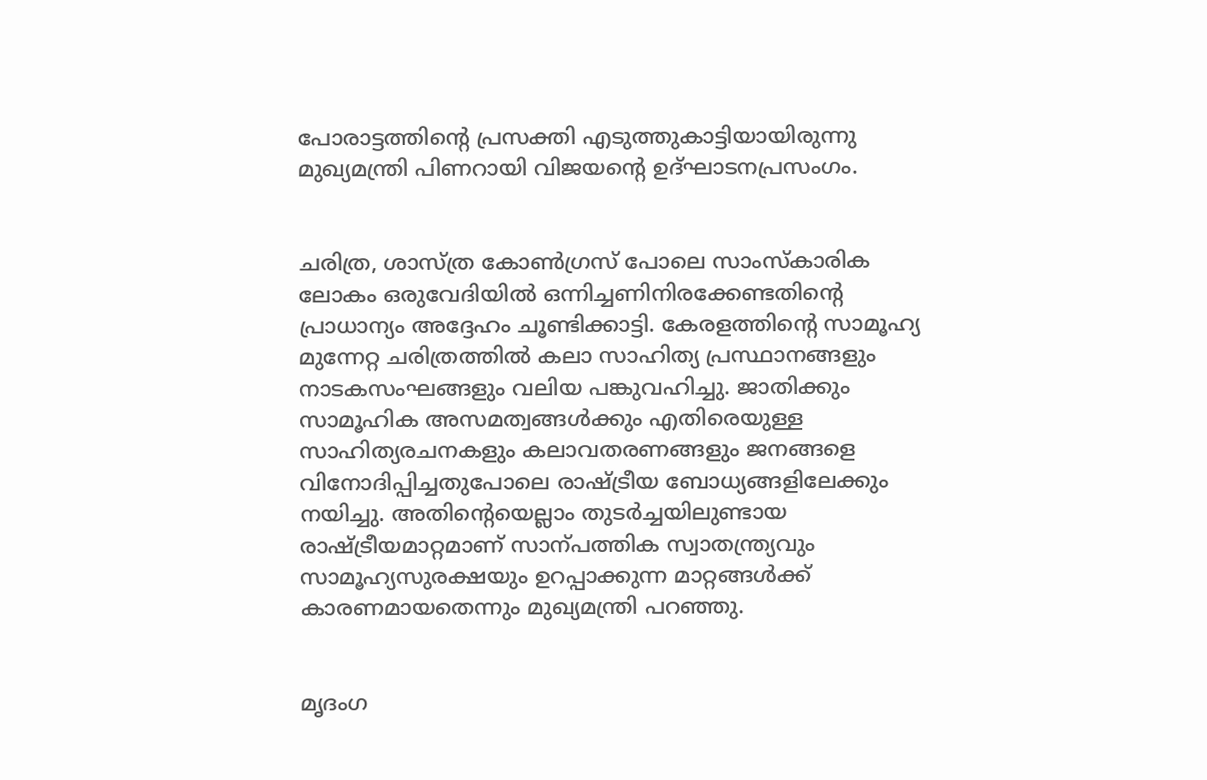പോരാട്ടത്തിന്റെ പ്രസക്തി എടുത്തുകാട്ടിയായിരുന്നു മുഖ്യമന്ത്രി പിണറായി വിജയന്റെ ഉദ്‌ഘാടനപ്രസംഗം.


ചരിത്ര, ശാസ്‌ത്ര കോൺഗ്രസ്‌ പോലെ സാംസ്‌കാരിക ലോകം ഒരുവേദിയിൽ ഒന്നിച്ചണിനിരക്കേണ്ടതിന്റെ പ്രാധാന്യം അദ്ദേഹം ചൂണ്ടിക്കാട്ടി. കേരളത്തിന്റെ സാമൂഹ്യ മുന്നേറ്റ ചരിത്രത്തിൽ കലാ സാഹിത്യ പ്രസ്ഥാനങ്ങളും നാടകസംഘങ്ങളും വലിയ പങ്കുവഹിച്ചു. ജാതിക്കും സാമൂഹിക അസമത്വങ്ങൾക്കും എതിരെയുള്ള സാഹിത്യരചനകളും കലാവതരണങ്ങളും ജനങ്ങളെ വിനോദിപ്പിച്ചതുപോലെ രാഷ്‌ട്രീയ ബോധ്യങ്ങളിലേക്കും നയിച്ചു. അതിന്റെയെല്ലാം തുടർച്ചയിലുണ്ടായ രാഷ്‌ട്രീയമാറ്റമാണ്‌ സാന്പത്തിക സ്വാതന്ത്ര്യവും സാമൂഹ്യസുരക്ഷയും ഉറപ്പാക്കുന്ന മാറ്റങ്ങൾക്ക്‌ കാരണമായതെന്നും മുഖ്യമന്ത്രി പറഞ്ഞു.


മൃദംഗ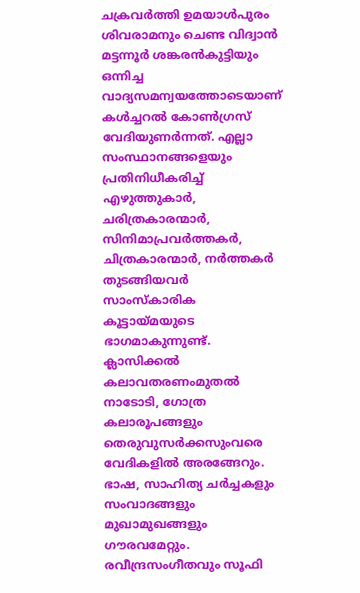ചക്രവർത്തി ഉമയാൾപുരം ശിവരാമനും ചെണ്ട വിദ്വാൻ മട്ടന്നൂർ ശങ്കരൻകുട്ടിയും ഒന്നിച്ച വാദ്യസമന്വയത്തോടെയാണ്‌ കൾച്ചറൽ കോൺഗ്രസ്‌ വേദിയുണർന്നത്‌. എല്ലാ സംസ്ഥാനങ്ങളെയും പ്രതിനിധീകരിച്ച്‌ എഴുത്തുകാർ, ചരിത്രകാരന്മാർ, സിനിമാപ്രവർത്തകർ, ചിത്രകാരന്മാർ, നർത്തകർ തുടങ്ങിയവർ സാംസ്‌കാരിക കൂട്ടായ്‌മയുടെ ഭാഗമാകുന്നുണ്ട്‌. ക്ലാസിക്കൽ കലാവതരണംമുതൽ നാടോടി, ഗോത്ര കലാരൂപങ്ങളും തെരുവുസർക്കസുംവരെ വേദികളിൽ അരങ്ങേറും. ഭാഷ, സാഹിത്യ ചർച്ചകളും സംവാദങ്ങളും മുഖാമുഖങ്ങളും ഗ‍ൗരവമേറ്റും. രവീന്ദ്രസംഗീതവും സൂഫി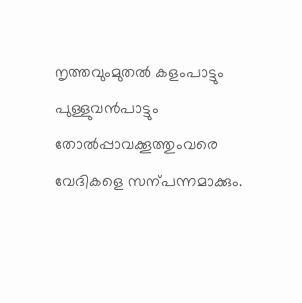നൃത്തവുംമുതൽ കളംപാട്ടും പുള്ളുവൻപാട്ടും തോൽപ്പാവക്കൂത്തുംവരെ വേദികളെ സന്പന്നമാക്കും.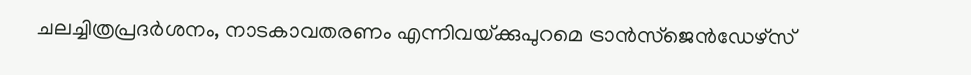ചലച്ചിത്രപ്രദർശനം, നാടകാവതരണം എന്നിവയ്‌ക്കുപുറമെ ട്രാൻസ്‌ജെൻഡേഴ്‌സ്‌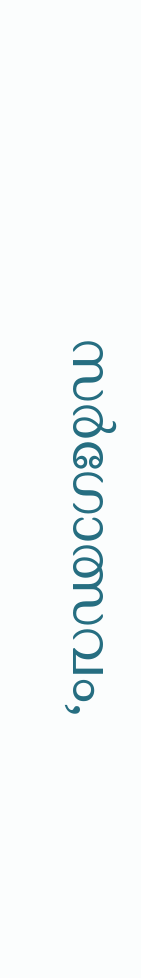സർഗോത്സവം,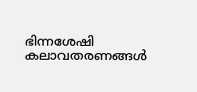ഭിന്നശേഷി കലാവതരണങ്ങൾ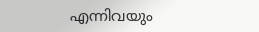എന്നിവയും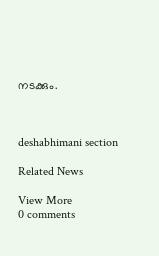നടക്കും.



deshabhimani section

Related News

View More
0 comments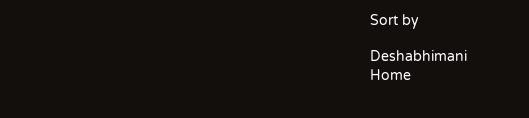Sort by

Deshabhimani
Home